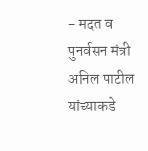- मदत व पुनर्वसन मंत्री अनिल पाटील यांच्याकडे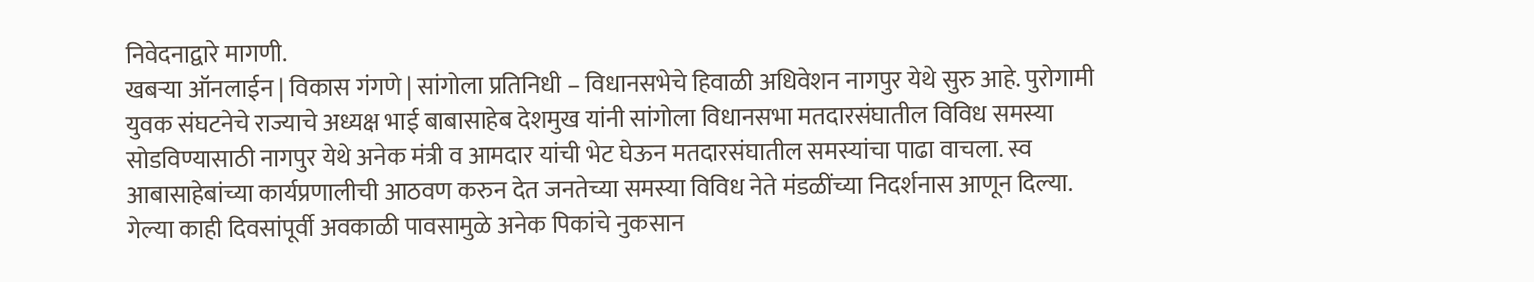निवेदनाद्वारे मागणी.
खबऱ्या ऑनलाईन | विकास गंगणे | सांगोला प्रतिनिधी – विधानसभेचे हिवाळी अधिवेशन नागपुर येथे सुरु आहे. पुरोगामी युवक संघटनेचे राज्याचे अध्यक्ष भाई बाबासाहेब देशमुख यांनी सांगोला विधानसभा मतदारसंघातील विविध समस्या सोडविण्यासाठी नागपुर येथे अनेक मंत्री व आमदार यांची भेट घेऊन मतदारसंघातील समस्यांचा पाढा वाचला. स्व आबासाहेबांच्या कार्यप्रणालीची आठवण करुन देत जनतेच्या समस्या विविध नेते मंडळींच्या निदर्शनास आणून दिल्या.
गेल्या काही दिवसांपूर्वी अवकाळी पावसामुळे अनेक पिकांचे नुकसान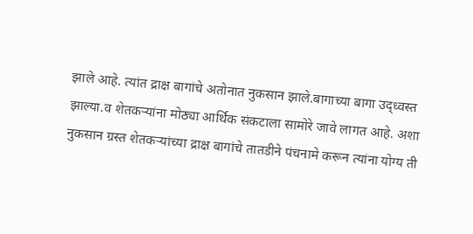झाले आहे. त्यांत द्राक्ष बागांचे अतोनात नुकसान झाले.बागाच्या बागा उद्ध्वस्त झाल्या.व शेतकऱ्यांना मोठ्या आर्थिक संकटाला सामोरे जावे लागत आहे. अशा नुकसान ग्रस्त शेतकऱ्यांच्या द्राक्ष बागांचे तातडीने पंचनामे करून त्यांना योग्य ती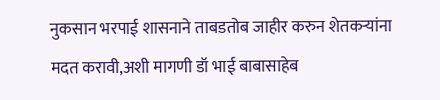नुकसान भरपाई शासनाने ताबडतोब जाहीर करुन शेतकऱ्यांना मदत करावी,अशी मागणी डॉ भाई बाबासाहेब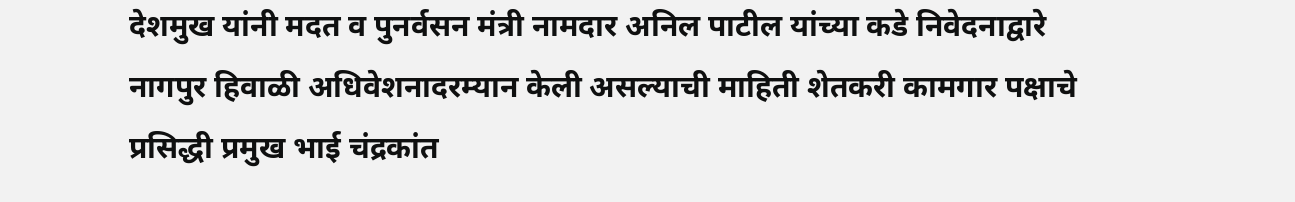देशमुख यांनी मदत व पुनर्वसन मंत्री नामदार अनिल पाटील यांच्या कडे निवेदनाद्वारे नागपुर हिवाळी अधिवेशनादरम्यान केली असल्याची माहिती शेतकरी कामगार पक्षाचे प्रसिद्धी प्रमुख भाई चंद्रकांत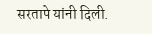सरतापे यांनी दिली.